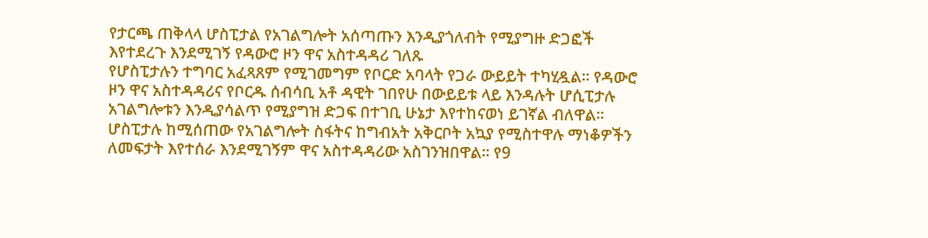የታርጫ ጠቅላላ ሆስፒታል የአገልግሎት አሰጣጡን እንዲያጎለብት የሚያግዙ ድጋፎች እየተደረጉ እንደሚገኝ የዳውሮ ዞን ዋና አስተዳዳሪ ገለጹ
የሆስፒታሉን ተግባር አፈጻጸም የሚገመግም የቦርድ አባላት የጋራ ውይይት ተካሂዷል። የዳውሮ ዞን ዋና አስተዳዳሪና የቦርዱ ሰብሳቢ አቶ ዳዊት ገበየሁ በውይይቱ ላይ እንዳሉት ሆሲፒታሉ አገልግሎቱን እንዲያሳልጥ የሚያግዝ ድጋፍ በተገቢ ሁኔታ እየተከናወነ ይገኛል ብለዋል። ሆስፒታሉ ከሚሰጠው የአገልግሎት ስፋትና ከግብአት አቅርቦት አኳያ የሚስተዋሉ ማነቆዎችን ለመፍታት እየተሰራ እንደሚገኝም ዋና አስተዳዳሪው አስገንዝበዋል። የ9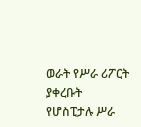ወራት የሥራ ሪፖርት ያቀረቡት የሆስፒታሉ ሥራ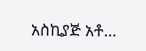አስኪያጅ አቶ…